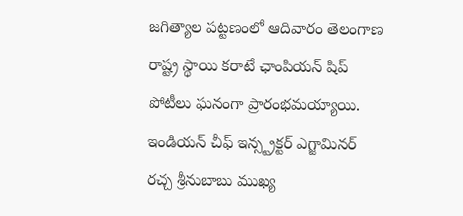జగిత్యాల పట్టణంలో ఆదివారం తెలంగాణ రాష్ట్ర స్థాయి కరాటే ఛాంపియన్ షిప్ పోటీలు ఘనంగా ప్రారంభమయ్యాయి. ఇండియన్ చీఫ్ ఇన్స్ట్రక్టర్ ఎగ్జామినర్ రచ్చ శ్రీనుబాబు ముఖ్య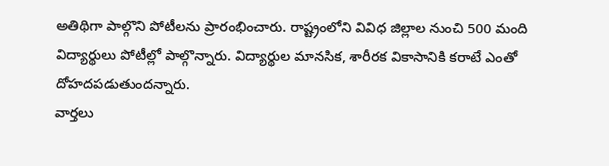అతిథిగా పాల్గొని పోటీలను ప్రారంభించారు. రాష్ట్రంలోని వివిధ జిల్లాల నుంచి 500 మంది విద్యార్థులు పోటీల్లో పాల్గొన్నారు. విద్యార్థుల మానసిక, శారీరక వికాసానికి కరాటే ఎంతో దోహదపడుతుందన్నారు.
వార్తలు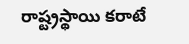రాష్ట్రస్థాయి కరాటే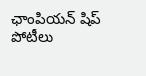ఛాంపియన్ షిప్ పోటీలు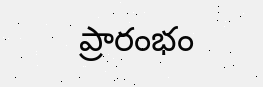ప్రారంభం